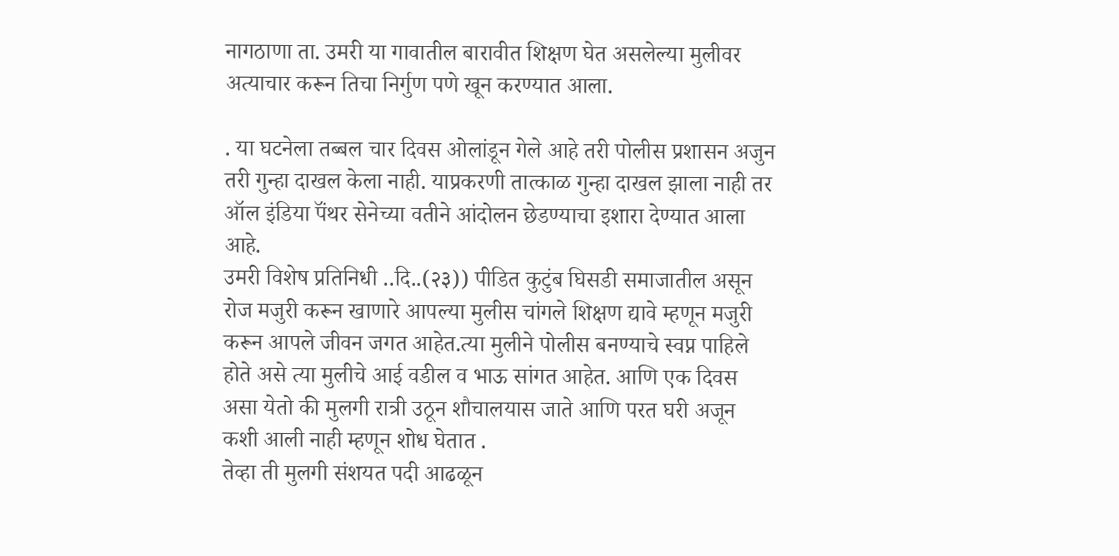नागठाणा ता. उमरी या गावातील बारावीत शिक्षण घेत असलेल्या मुलीवर अत्याचार करून तिचा निर्गुण पणे खून करण्यात आला.

. या घटनेला तब्बल चार दिवस ओलांडून गेले आहे तरी पोलीस प्रशासन अजुन तरी गुन्हा दाखल केला नाही. याप्रकरणी तात्काळ गुन्हा दाखल झाला नाही तर ऑल इंडिया पॅंथर सेनेच्या वतीने आंदोलन छेडण्याचा इशारा देण्यात आला आहे.
उमरी विशेष प्रतिनिधी ..दि..(२३)) पीडित कुटुंब घिसडी समाजातील असून रोज मजुरी करून खाणारे आपल्या मुलीस चांगले शिक्षण द्यावे म्हणून मजुरी करून आपले जीवन जगत आहेत.त्या मुलीने पोलीस बनण्याचे स्वप्न पाहिले होते असे त्या मुलीचे आई वडील व भाऊ सांगत आहेत. आणि एक दिवस असा येतो की मुलगी रात्री उठून शौचालयास जाते आणि परत घरी अजून कशी आली नाही म्हणून शोध घेतात .
तेव्हा ती मुलगी संशयत पदी आढळून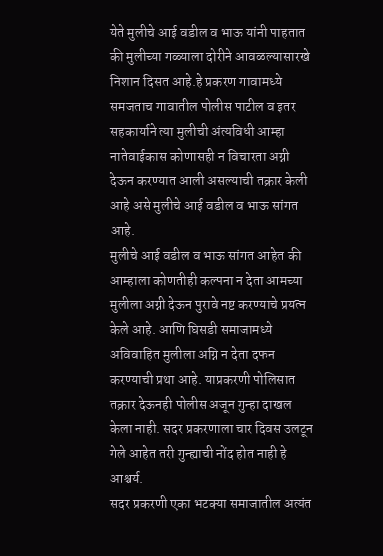येते मुलीचे आई वडील व भाऊ यांनी पाहतात की मुलीच्या गळ्याला दोरीने आवळल्यासारखे निशान दिसत आहे.हे प्रकरण गावामध्ये समजताच गावातील पोलीस पाटील व इतर सहकार्याने त्या मुलीची अंत्यविधी आम्हा नातेवाईकास कोणासही न विचारता अग्नी देऊन करण्यात आली असल्याची तक्रार केली आहे असे मुलीचे आई वडील व भाऊ सांगत आहे.
मुलीचे आई वडील व भाऊ सांगत आहेत की आम्हाला कोणतीही कल्पना न देता आमच्या मुलीला अग्नी देऊन पुरावे नष्ट करण्याचे प्रयत्न केले आहे. आणि घिसडी समाजामध्ये अविवाहित मुलीला अग्नि न देता दफन करण्याची प्रथा आहे. याप्रकरणी पोलिसात तक्रार देऊनही पोलीस अजून गुन्हा दाखल केला नाही. सदर प्रकरणाला चार दिवस उलटून गेले आहेत तरी गुन्ह्याची नोंद होत नाही हे आश्चर्य.
सदर प्रकरणी एका भटक्या समाजातील अत्यंत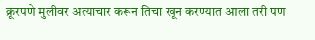क्रूरपणे मुलीवर अत्याचार करून तिचा खून करण्यात आला तरी पण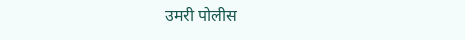उमरी पोलीस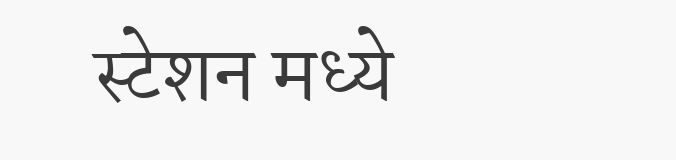स्टेशन मध्ये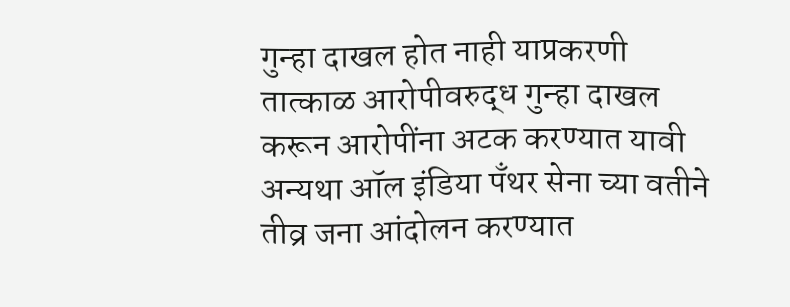गुन्हा दाखल होत नाही याप्रकरणी तात्काळ आरोपीवरुद्ध गुन्हा दाखल करून आरोपींना अटक करण्यात यावी अन्यथा ऑल इंडिया पॅंथर सेना च्या वतीने तीव्र जना आंदोलन करण्यात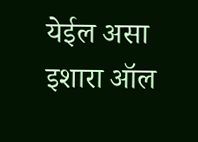येईल असा इशारा ऑल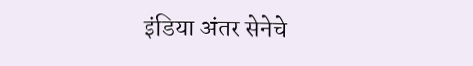इंडिया अंतर सेनेचे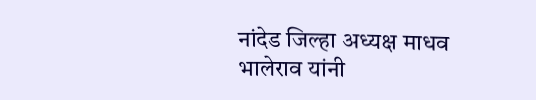नांदेड जिल्हा अध्यक्ष माधव भालेराव यांनी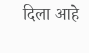दिला आहे